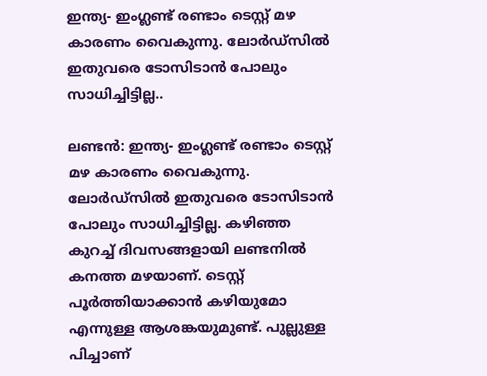ഇന്ത്യ- ഇംഗ്ലണ്ട് രണ്ടാം ടെസ്റ്റ് മഴ കാരണം വൈകുന്നു. ലോര്‍ഡ്‌സില്‍ ഇതുവരെ ടോസിടാന്‍ പോലും സാധിച്ചിട്ടില്ല..

ലണ്ടന്‍: ഇന്ത്യ- ഇംഗ്ലണ്ട് രണ്ടാം ടെസ്റ്റ് മഴ കാരണം വൈകുന്നു. ലോര്‍ഡ്‌സില്‍ ഇതുവരെ ടോസിടാന്‍ പോലും സാധിച്ചിട്ടില്ല. കഴിഞ്ഞ കുറച്ച് ദിവസങ്ങളായി ലണ്ടനില്‍ കനത്ത മഴയാണ്. ടെസ്റ്റ് പൂര്‍ത്തിയാക്കാന്‍ കഴിയുമോ എന്നുള്ള ആശങ്കയുമുണ്ട്. പുല്ലുള്ള പിച്ചാണ്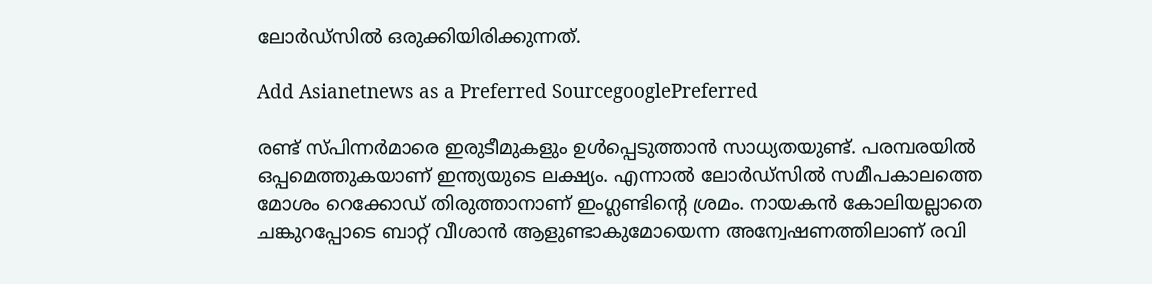ലോര്‍ഡ്‌സില്‍ ഒരുക്കിയിരിക്കുന്നത്.

Add Asianetnews as a Preferred SourcegooglePreferred

രണ്ട് സ്പിന്നര്‍മാരെ ഇരുടീമുകളും ഉള്‍പ്പെടുത്താന്‍ സാധ്യതയുണ്ട്. പരമ്പരയില്‍ ഒപ്പമെത്തുകയാണ് ഇന്ത്യയുടെ ലക്ഷ്യം. എന്നാല്‍ ലോര്‍ഡ്‌സില്‍ സമീപകാലത്തെ മോശം റെക്കോഡ് തിരുത്താനാണ് ഇംഗ്ലണ്ടിന്റെ ശ്രമം. നായകന്‍ കോലിയല്ലാതെ ചങ്കുറപ്പോടെ ബാറ്റ് വീശാന്‍ ആളുണ്ടാകുമോയെന്ന അന്വേഷണത്തിലാണ് രവി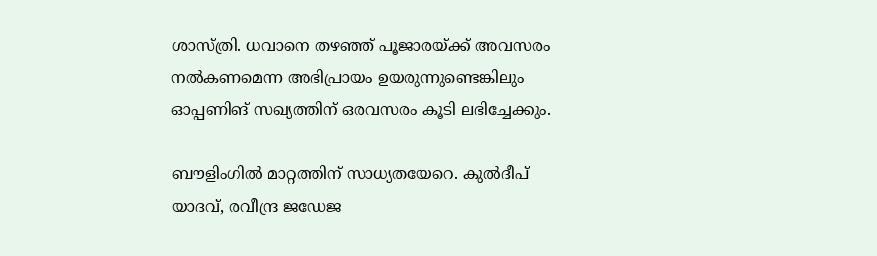ശാസ്ത്രി. ധവാനെ തഴഞ്ഞ് പൂജാരയ്ക്ക് അവസരം നല്‍കണമെന്ന അഭിപ്രായം ഉയരുന്നുണ്ടെങ്കിലും ഓപ്പണിങ് സഖ്യത്തിന് ഒരവസരം കൂടി ലഭിച്ചേക്കും.

ബൗളിംഗില്‍ മാറ്റത്തിന് സാധ്യതയേറെ. കുല്‍ദീപ് യാദവ്, രവീന്ദ്ര ജഡേജ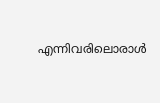എന്നിവരിലൊരാള്‍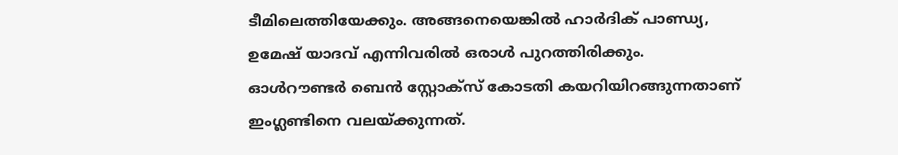ടീമിലെത്തിയേക്കും. അങ്ങനെയെങ്കില്‍ ഹാര്‍ദിക് പാണ്ഡ്യ, ഉമേഷ് യാദവ് എന്നിവരില്‍ ഒരാള്‍ പുറത്തിരിക്കും. ഓള്‍റൗണ്ടര്‍ ബെന്‍ സ്റ്റോക്‌സ് കോടതി കയറിയിറങ്ങുന്നതാണ് ഇംഗ്ലണ്ടിനെ വലയ്ക്കുന്നത്.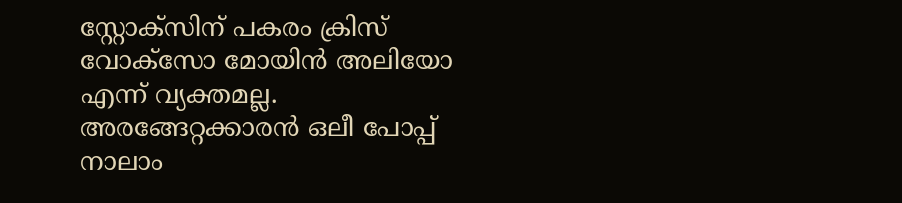സ്റ്റോക്‌സിന് പകരം ക്രിസ് വോക്‌സോ മോയിന്‍ അലിയോ എന്ന് വ്യക്തമല്ല. അരങ്ങേറ്റക്കാരന്‍ ഒലീ പോപ്പ് നാലാം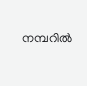നമ്പറില്‍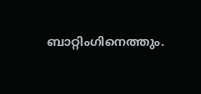ബാറ്റിംഗിനെത്തും.